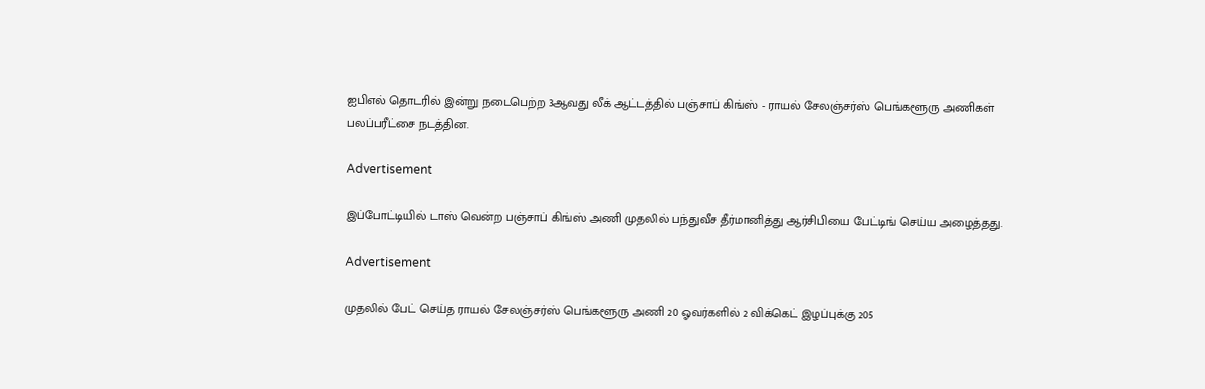ஐபிஎல் தொடரில் இன்று நடைபெற்ற 3ஆவது லீக் ஆட்டத்தில் பஞ்சாப் கிங்ஸ் - ராயல் சேலஞ்சர்ஸ் பெங்களூரு அணிகள் பலப்பரீட்சை நடத்தின.

Advertisement

இப்போட்டியில் டாஸ் வென்ற பஞ்சாப் கிங்ஸ் அணி முதலில் பந்துவீச தீர்மானித்து ஆர்சிபியை பேட்டிங் செய்ய அழைத்தது.

Advertisement

முதலில் பேட் செய்த ராயல் சேலஞ்சர்ஸ் பெங்களூரு அணி 20 ஓவர்களில் 2 விக்கெட் இழப்புக்கு 205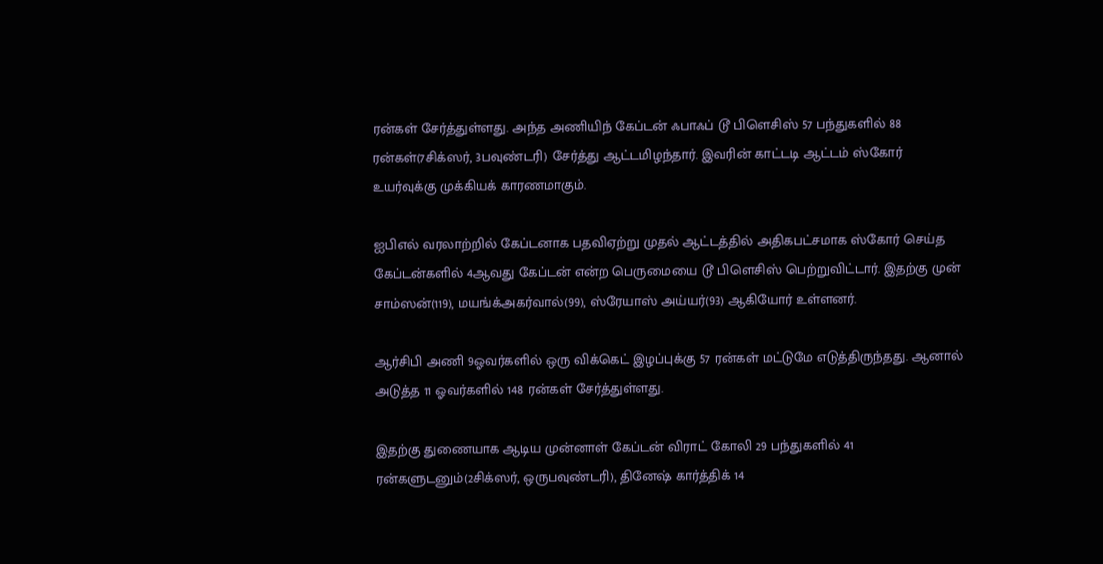ரன்கள் சேர்த்துள்ளது. அந்த அணியிந் கேப்டன் ஃபாஃப் டூ பிளெசிஸ் 57 பந்துகளில் 88 ரன்கள்(7சிக்ஸர், 3பவுண்டரி) சேர்த்து ஆட்டமிழந்தார். இவரின் காட்டடி ஆட்டம் ஸ்கோர் உயர்வுக்கு முக்கியக் காரணமாகும்.

ஐபிஎல் வரலாற்றில் கேப்டனாக பதவிஏற்று முதல் ஆட்டத்தில் அதிகபட்சமாக ஸ்கோர் செய்த கேப்டன்களில் 4ஆவது கேப்டன் என்ற பெருமையை டூ பிளெசிஸ் பெற்றுவிட்டார். இதற்கு முன் சாம்ஸன்(119), மயங்க்அகர்வால்(99), ஸ்ரேயாஸ் அய்யர்(93) ஆகியோர் உள்ளனர்.

ஆர்சிபி அணி 9ஓவர்களில் ஒரு விக்கெட் இழப்புக்கு 57 ரன்கள் மட்டுமே எடுத்திருந்தது. ஆனால் அடுத்த 11 ஓவர்களில் 148 ரன்கள் சேர்த்துள்ளது.

இதற்கு துணையாக ஆடிய முன்னாள் கேப்டன் விராட் கோலி 29 பந்துகளில் 41 ரன்களுடனும்(2சிக்ஸர், ஒருபவுண்டரி), தினேஷ் கார்த்திக் 14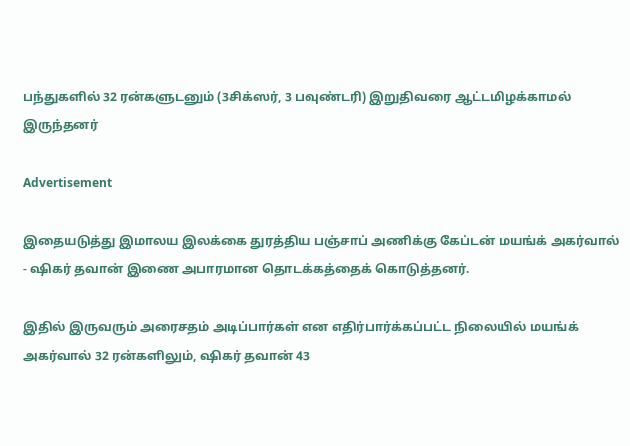பந்துகளில் 32 ரன்களுடனும் (3சிக்ஸர், 3 பவுண்டரி) இறுதிவரை ஆட்டமிழக்காமல் இருந்தனர்

Advertisement

இதையடுத்து இமாலய இலக்கை துரத்திய பஞ்சாப் அணிக்கு கேப்டன் மயங்க் அகர்வால் - ஷிகர் தவான் இணை அபாரமான தொடக்கத்தைக் கொடுத்தனர்.

இதில் இருவரும் அரைசதம் அடிப்பார்கள் என எதிர்பார்க்கப்பட்ட நிலையில் மயங்க் அகர்வால் 32 ரன்களிலும், ஷிகர் தவான் 43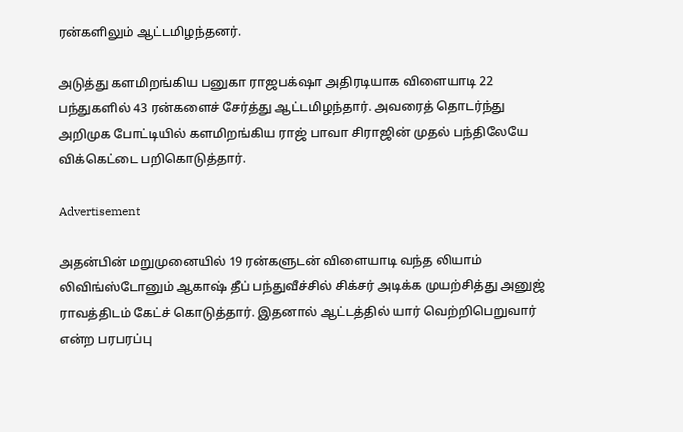ரன்களிலும் ஆட்டமிழந்தனர்.

அடுத்து களமிறங்கிய பனுகா ராஜபக்‌ஷா அதிரடியாக விளையாடி 22 பந்துகளில் 43 ரன்களைச் சேர்த்து ஆட்டமிழந்தார். அவரைத் தொடர்ந்து அறிமுக போட்டியில் களமிறங்கிய ராஜ் பாவா சிராஜின் முதல் பந்திலேயே விக்கெட்டை பறிகொடுத்தார்.

Advertisement

அதன்பின் மறுமுனையில் 19 ரன்களுடன் விளையாடி வந்த லியாம் லிவிங்ஸ்டோனும் ஆகாஷ் தீப் பந்துவீச்சில் சிக்சர் அடிக்க முயற்சித்து அனுஜ் ராவத்திடம் கேட்ச் கொடுத்தார். இதனால் ஆட்டத்தில் யார் வெற்றிபெறுவார் என்ற பரபரப்பு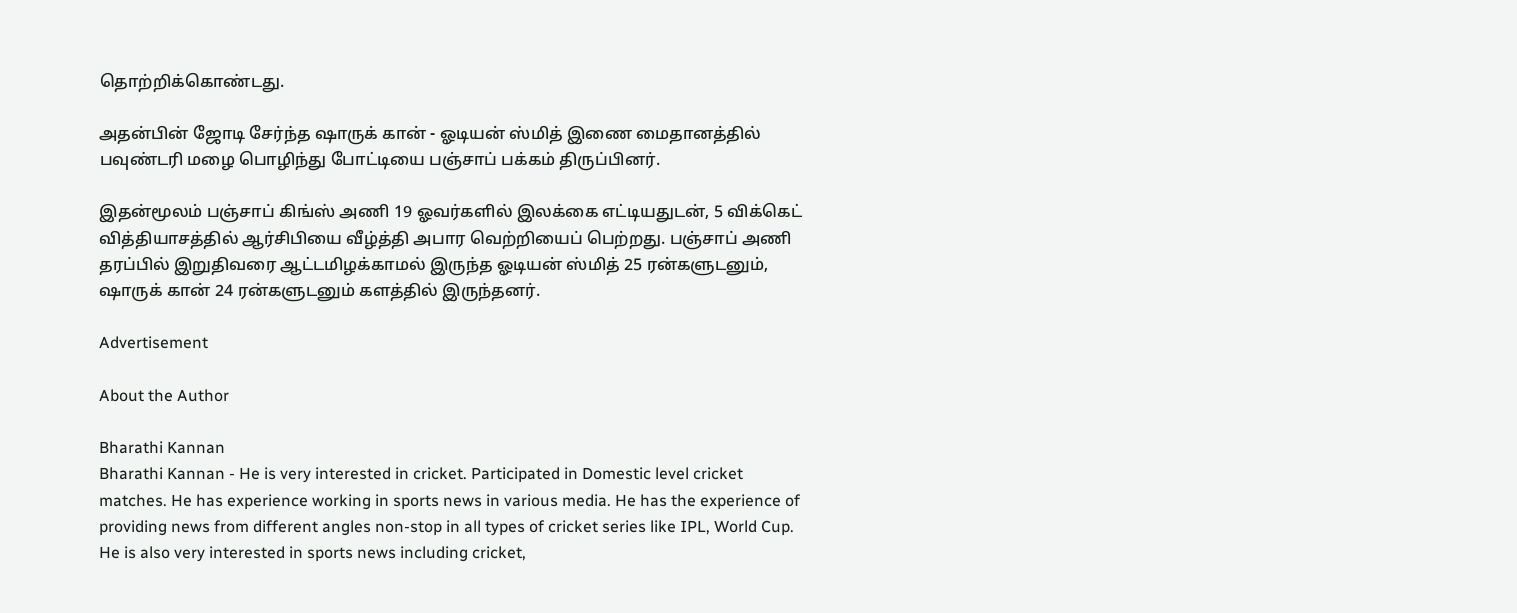தொற்றிக்கொண்டது.

அதன்பின் ஜோடி சேர்ந்த ஷாருக் கான் - ஓடியன் ஸ்மித் இணை மைதானத்தில் பவுண்டரி மழை பொழிந்து போட்டியை பஞ்சாப் பக்கம் திருப்பினர்.

இதன்மூலம் பஞ்சாப் கிங்ஸ் அணி 19 ஓவர்களில் இலக்கை எட்டியதுடன், 5 விக்கெட் வித்தியாசத்தில் ஆர்சிபியை வீழ்த்தி அபார வெற்றியைப் பெற்றது. பஞ்சாப் அணி தரப்பில் இறுதிவரை ஆட்டமிழக்காமல் இருந்த ஓடியன் ஸ்மித் 25 ரன்களுடனும், ஷாருக் கான் 24 ரன்களுடனும் களத்தில் இருந்தனர்.

Advertisement

About the Author

Bharathi Kannan
Bharathi Kannan - He is very interested in cricket. Participated in Domestic level cricket matches. He has experience working in sports news in various media. He has the experience of providing news from different angles non-stop in all types of cricket series like IPL, World Cup. He is also very interested in sports news including cricket,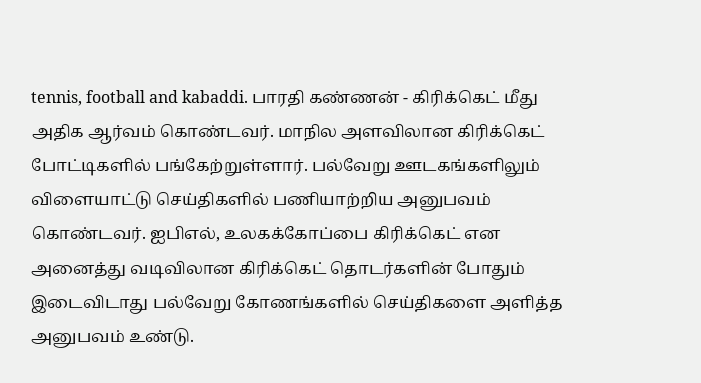tennis, football and kabaddi. பாரதி கண்ணன் - கிரிக்கெட் மீது அதிக ஆர்வம் கொண்டவர். மாநில அளவிலான கிரிக்கெட் போட்டிகளில் பங்கேற்றுள்ளார். பல்வேறு ஊடகங்களிலும் விளையாட்டு செய்திகளில் பணியாற்றிய அனுபவம் கொண்டவர். ஐபிஎல், உலகக்கோப்பை கிரிக்கெட் என அனைத்து வடிவிலான கிரிக்கெட் தொடர்களின் போதும் இடைவிடாது பல்வேறு கோணங்களில் செய்திகளை அளித்த அனுபவம் உண்டு.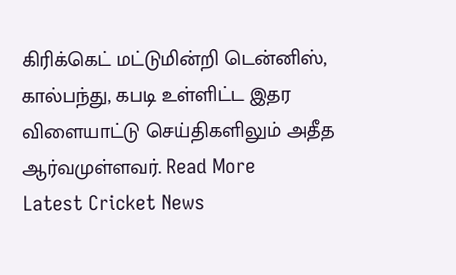கிரிக்கெட் மட்டுமின்றி டென்னிஸ், கால்பந்து, கபடி உள்ளிட்ட இதர விளையாட்டு செய்திகளிலும் அதீத ஆர்வமுள்ளவர். Read More
Latest Cricket News